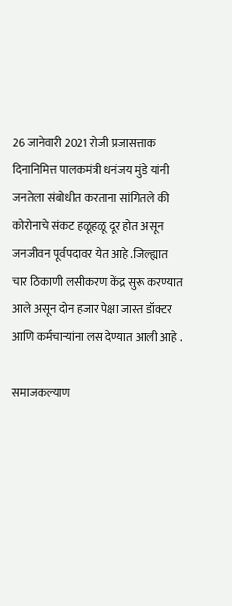26 जानेवारी 2021 रोजी प्रजासत्ताक दिनानिमित्त पालकमंत्री धनंजय मुंडे यांनी जनतेला संबोधीत करताना सांगितले की कोरोनाचे संकट हळूहळू दूर होत असून जनजीवन पूर्वपदावर येत आहे .जिल्ह्यात चार ठिकाणी लसीकरण केंद्र सुरू करण्यात आले असून दोन हजार पेक्षा जास्त डॉक्टर आणि कर्मचाऱ्यांना लस देण्यात आली आहे .

समाजकल्याण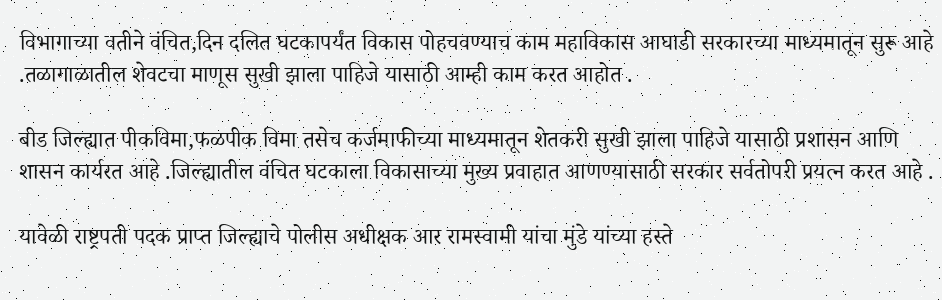विभागाच्या वतीने वंचित,दिन दलित घटकापर्यंत विकास पोहचवण्याच काम महाविकास आघाडी सरकारच्या माध्यमातून सुरू आहे .तळागाळातील शेवटचा माणूस सुखी झाला पाहिजे यासाठी आम्ही काम करत आहोत .

बीड जिल्ह्यात पीकविमा,फळपीक विमा तसेच कर्जमाफीच्या माध्यमातून शेतकरी सुखी झाला पाहिजे यासाठी प्रशासन आणि शासन कार्यरत आहे .जिल्ह्यातील वंचित घटकाला विकासाच्या मुख्य प्रवाहात आणण्यासाठी सरकार सर्वतोपरी प्रयत्न करत आहे .

यावेळी राष्ट्रपती पदक प्राप्त जिल्ह्याचे पोलीस अधीक्षक आर रामस्वामी यांचा मुंडे यांच्या हस्ते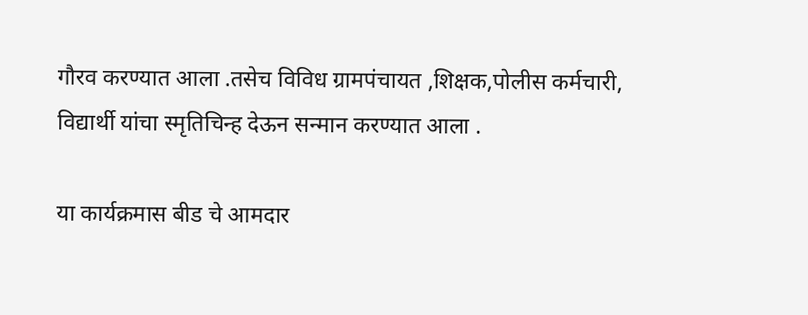गौरव करण्यात आला .तसेच विविध ग्रामपंचायत ,शिक्षक,पोलीस कर्मचारी, विद्यार्थी यांचा स्मृतिचिन्ह देऊन सन्मान करण्यात आला .

या कार्यक्रमास बीड चे आमदार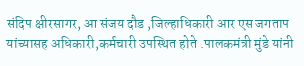संदिप क्षीरसागर, आ संजय दौड ,जिल्हाधिकारी आर एस जगताप यांच्यासह अधिकारी,कर्मचारी उपस्थित होते .पालकमंत्री मुंडे यांनी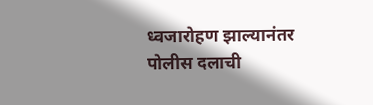ध्वजारोहण झाल्यानंतर पोलीस दलाची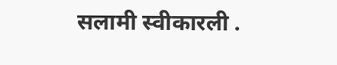सलामी स्वीकारली .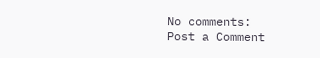No comments:
Post a Comment